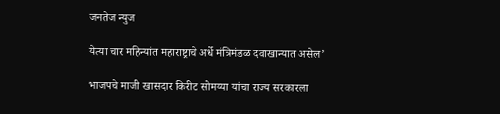जनतेज न्युज

येत्या चार महिन्यांत महाराष्ट्राचे अर्धे मंत्रिमंडळ दवाखान्यात असेल’

भाजपचे माजी खासदार किरीट सोमय्या यांचा राज्य सरकारला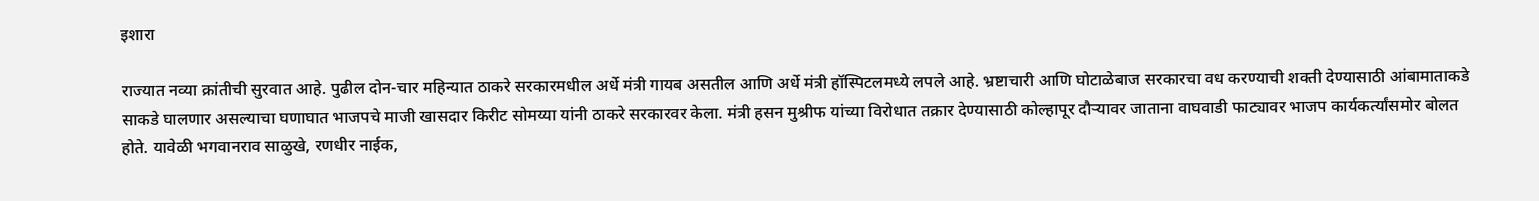इशारा

राज्यात नव्या क्रांतीची सुरवात आहे. पुढील दोन-चार महिन्यात ठाकरे सरकारमधील अर्धे मंत्री गायब असतील आणि अर्धे मंत्री हॉस्पिटलमध्ये लपले आहे. भ्रष्टाचारी आणि घोटाळेबाज सरकारचा वध करण्याची शक्ती देण्यासाठी आंबामाताकडे साकडे घालणार असल्याचा घणाघात भाजपचे माजी खासदार किरीट सोमय्या यांनी ठाकरे सरकारवर केला. मंत्री हसन मुश्रीफ यांच्या विरोधात तक्रार देण्यासाठी कोल्हापूर दौर्‍यावर जाताना वाघवाडी फाट्यावर भाजप कार्यकर्त्यांसमोर बोलत होते. यावेळी भगवानराव साळुखे, रणधीर नाईक,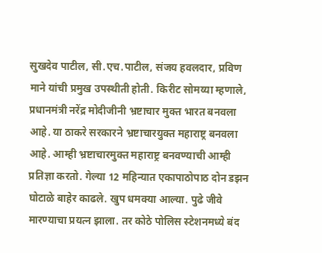सुखदेव पाटील, सी.एच.पाटील, संजय हवलदार, प्रविण माने यांची प्रमुख उपस्थीती होती. किरीट सोमय्या म्हणाले, प्रधानमंत्री नरेंद्र मोदीजीनी भ्रष्टाचार मुक्त भारत बनवला आहे. या ठाकरे सरकारने भ्रष्टाचारयुक्त महाराष्ट्र बनवला आहे. आम्ही भ्रष्टाचारमुक्त महाराष्ट्र बनवण्याची आम्ही प्रतिज्ञा करतो. गेल्या 12 महिन्यात एकापाठोपाठ दोन डझन घोटाळे बाहेर काढले. खुप धमक्या आल्या. पुढे जीवे मारण्याचा प्रयत्न झाला. तर कोठे पोलिस स्टेशनमध्ये बंद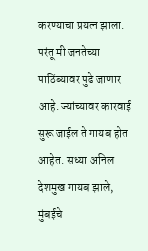करण्याचा प्रयत्न झाला. परंतू मी जनतेच्या पाठिंब्यावर पुढे जाणार आहे. ज्यांच्यावर कारवाई सुरू जाईल ते गायब होत आहेत. सध्या अनिल देशमुख गायब झाले, मुंबईचे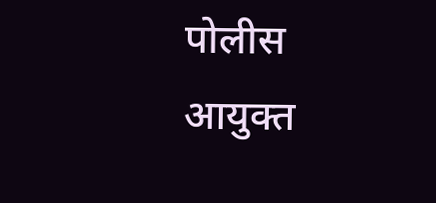पोलीस आयुक्त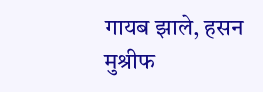गायब झाले, हसन मुश्रीफ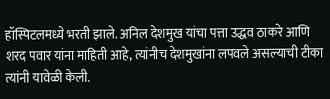हॉस्पिटलमध्ये भरती झाले. अनिल देशमुख यांचा पत्ता उद्धव ठाकरे आणि शरद पवार यांना माहिती आहे, त्यांनीच देशमुखांना लपवले असल्याची टीका त्यांनी यावेळी केली.